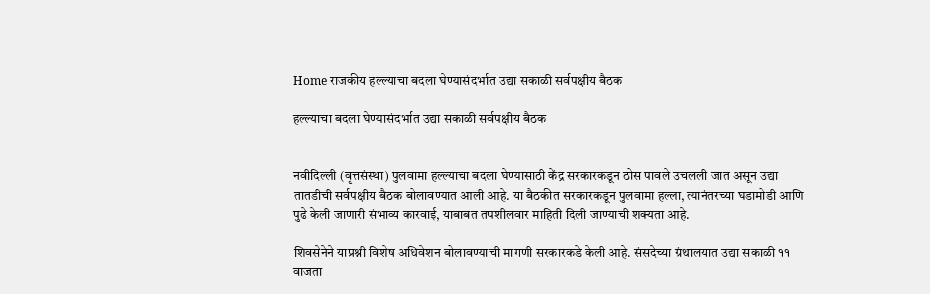Home राजकीय हल्ल्याचा बदला घेण्यासंदर्भात उद्या सकाळी सर्वपक्षीय बैठक

हल्ल्याचा बदला घेण्यासंदर्भात उद्या सकाळी सर्वपक्षीय बैठक


नवीदिल्ली (वृत्तसंस्था) पुलवामा हल्ल्याचा बदला घेण्यासाठी केंद्र सरकारकडून ठोस पावले उचलली जात असून उद्या तातडीची सर्वपक्षीय बैठक बोलावण्यात आली आहे. या बैठकीत सरकारकडून पुलवामा हल्ला, त्यानंतरच्या घडामोडी आणि पुढे केली जाणारी संभाव्य कारवाई, याबाबत तपशीलवार माहिती दिली जाण्याची शक्यता आहे.

शिवसेनेने याप्रश्नी विशेष अधिवेशन बोलावण्याची मागणी सरकारकडे केली आहे. संसदेच्या ग्रंथालयात उद्या सकाळी ११ वाजता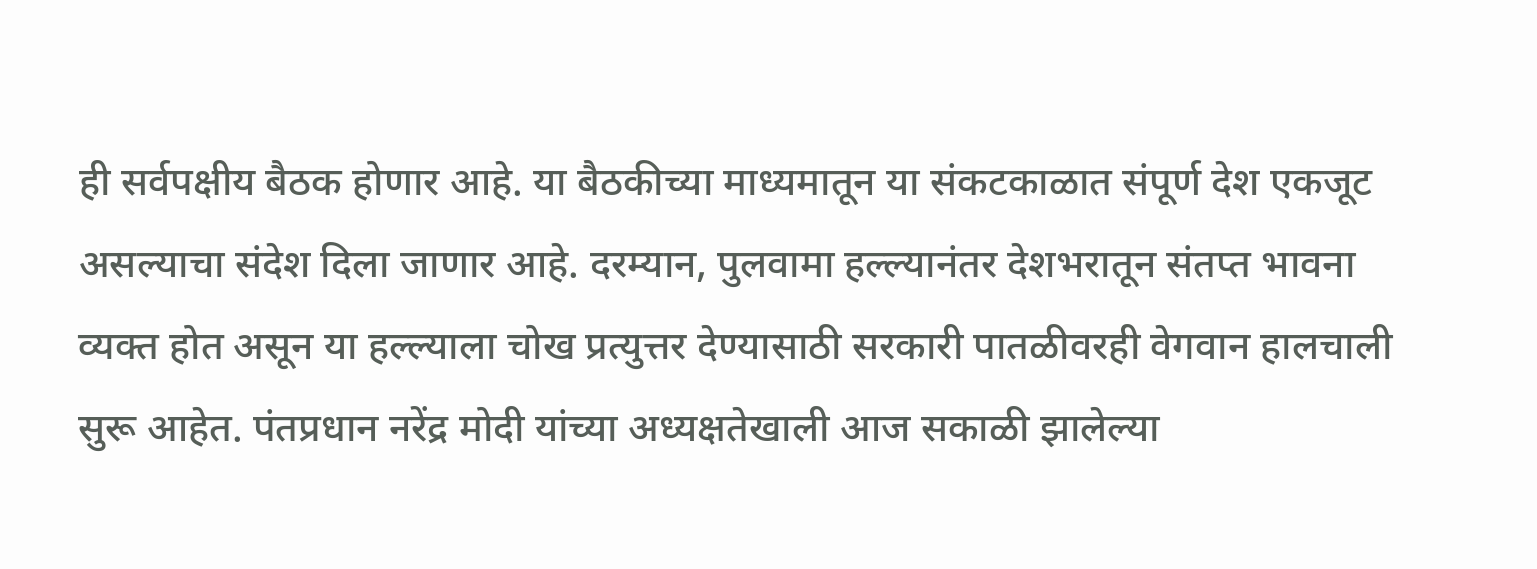ही सर्वपक्षीय बैठक होणार आहे. या बैठकीच्या माध्यमातून या संकटकाळात संपूर्ण देश एकजूट असल्याचा संदेश दिला जाणार आहे. दरम्यान, पुलवामा हल्ल्यानंतर देशभरातून संतप्त भावना व्यक्त होत असून या हल्ल्याला चोख प्रत्युत्तर देण्यासाठी सरकारी पातळीवरही वेगवान हालचाली सुरू आहेत. पंतप्रधान नरेंद्र मोदी यांच्या अध्यक्षतेखाली आज सकाळी झालेल्या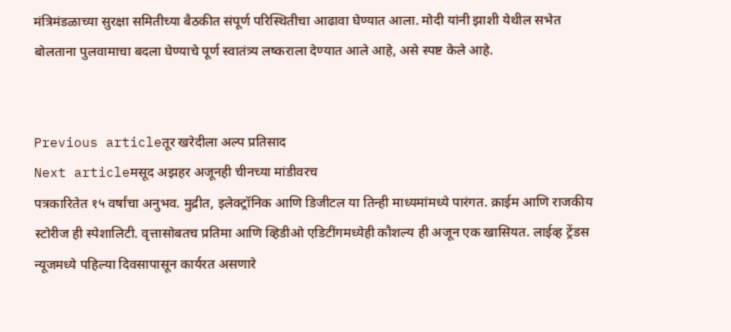मंत्रिमंडळाच्या सुरक्षा समितीच्या बैठकीत संपूर्ण परिस्थितीचा आढावा घेण्यात आला. मोदी यांनी झाशी येथील सभेत बोलताना पुलवामाचा बदला घेण्याचे पूर्ण स्वातंत्र्य लष्कराला देण्यात आले आहे, असे स्पष्ट केले आहे.


Previous articleतूर खरेदीला अल्प प्रतिसाद
Next articleमसूद अझहर अजूनही चीनच्या मांडीवरच
पत्रकारितेत १५ वर्षांचा अनुभव. मुद्रीत, इलेक्ट्रॉनिक आणि डिजीटल या तिन्ही माध्यमांमध्ये पारंगत. क्राईम आणि राजकीय स्टोरीज ही स्पेशालिटी. वृत्तासोबतच प्रतिमा आणि व्हिडीओ एडिटींगमध्येही कौशल्य ही अजून एक खासियत. लाईव्ह ट्रेंडस न्यूजमध्ये पहिल्या दिवसापासून कार्यरत असणारे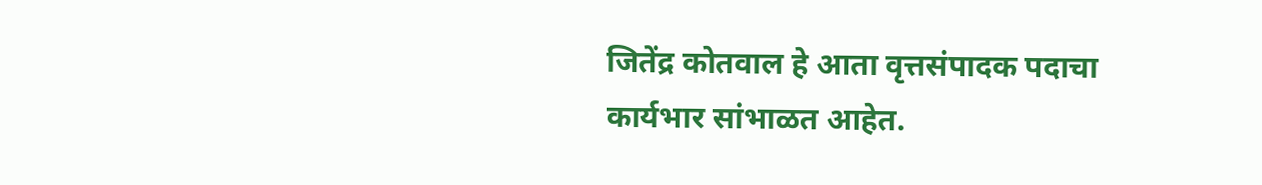जितेंद्र कोतवाल हे आता वृत्तसंपादक पदाचा कार्यभार सांभाळत आहेत.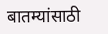बातम्यांसाठी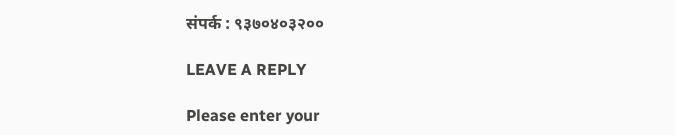संपर्क : ९३७०४०३२००

LEAVE A REPLY

Please enter your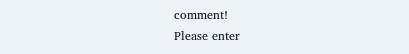comment!
Please enter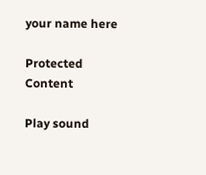your name here

Protected Content

Play sound